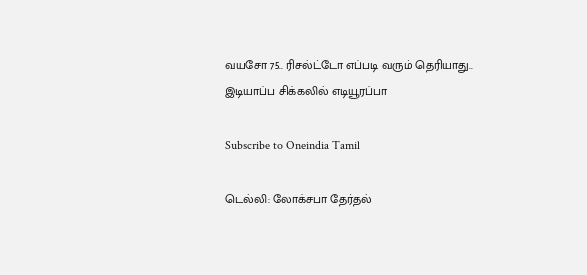வயசோ 75.. ரிசல்ட்டோ எப்படி வரும் தெரியாது.. இடியாப்ப சிக்கலில் எடியூரப்பா

Subscribe to Oneindia Tamil

டெல்லி: லோக்சபா தேர்தல்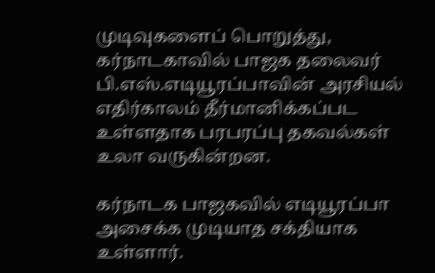முடிவுகளைப் பொறுத்து, கர்நாடகாவில் பாஜக தலைவர் பி.எஸ்.எடியூரப்பாவின் அரசியல் எதிர்காலம் தீர்மானிக்கப்பட உள்ளதாக பரபரப்பு தகவல்கள் உலா வருகின்றன.

கர்நாடக பாஜகவில் எடியூரப்பா அசைக்க முடியாத சக்தியாக உள்ளார்.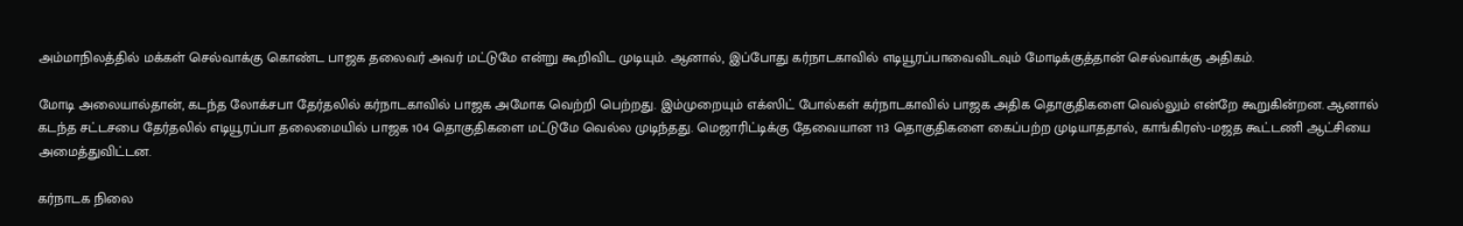அம்மாநிலத்தில் மக்கள் செல்வாக்கு கொண்ட பாஜக தலைவர் அவர் மட்டுமே என்று கூறிவிட முடியும். ஆனால், இப்போது கர்நாடகாவில் எடியூரப்பாவைவிடவும் மோடிக்குத்தான் செல்வாக்கு அதிகம்.

மோடி அலையால்தான், கடந்த லோக்சபா தேர்தலில் கர்நாடகாவில் பாஜக அமோக வெற்றி பெற்றது. இம்முறையும் எக்ஸிட் போல்கள் கர்நாடகாவில் பாஜக அதிக தொகுதிகளை வெல்லும் என்றே கூறுகின்றன. ஆனால் கடந்த சட்டசபை தேர்தலில் எடியூரப்பா தலைமையில் பாஜக 104 தொகுதிகளை மட்டுமே வெல்ல முடிந்தது. மெஜாரிட்டிக்கு தேவையான 113 தொகுதிகளை கைப்பற்ற முடியாததால், காங்கிரஸ்-மஜத கூட்டணி ஆட்சியை அமைத்துவிட்டன.

கர்நாடக நிலை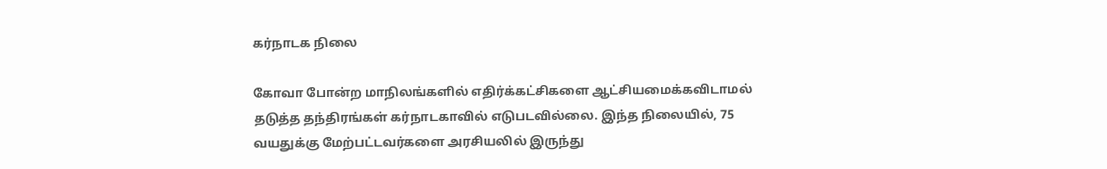கர்நாடக நிலை

கோவா போன்ற மாநிலங்களில் எதிர்க்கட்சிகளை ஆட்சியமைக்கவிடாமல் தடுத்த தந்திரங்கள் கர்நாடகாவில் எடுபடவில்லை. இந்த நிலையில், 75 வயதுக்கு மேற்பட்டவர்களை அரசியலில் இருந்து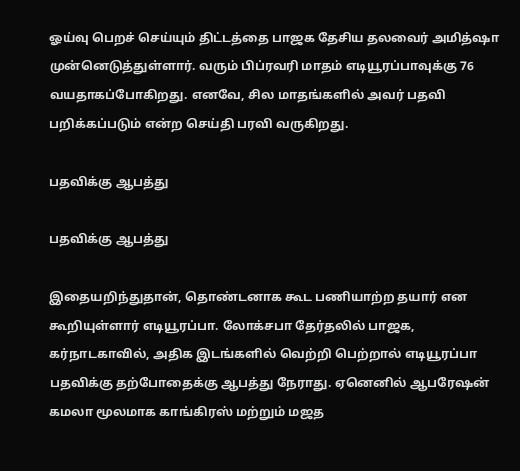ஓய்வு பெறச் செய்யும் திட்டத்தை பாஜக தேசிய தலவைர் அமித்ஷா முன்னெடுத்துள்ளார். வரும் பிப்ரவரி மாதம் எடியூரப்பாவுக்கு 76 வயதாகப்போகிறது. எனவே, சில மாதங்களில் அவர் பதவி பறிக்கப்படும் என்ற செய்தி பரவி வருகிறது.

பதவிக்கு ஆபத்து

பதவிக்கு ஆபத்து

இதையறிந்துதான், தொண்டனாக கூட பணியாற்ற தயார் என கூறியுள்ளார் எடியூரப்பா. லோக்சபா தேர்தலில் பாஜக, கர்நாடகாவில், அதிக இடங்களில் வெற்றி பெற்றால் எடியூரப்பா பதவிக்கு தற்போதைக்கு ஆபத்து நேராது. ஏனெனில் ஆபரேஷன் கமலா மூலமாக காங்கிரஸ் மற்றும் மஜத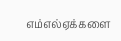எம்எல்ஏக்களை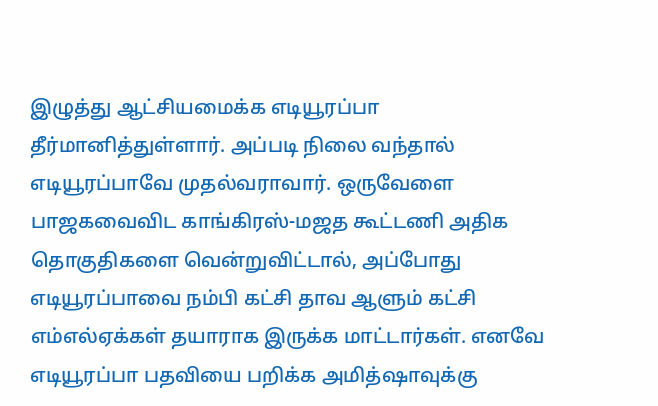இழுத்து ஆட்சியமைக்க எடியூரப்பா தீர்மானித்துள்ளார். அப்படி நிலை வந்தால் எடியூரப்பாவே முதல்வராவார். ஒருவேளை பாஜகவைவிட காங்கிரஸ்-மஜத கூட்டணி அதிக தொகுதிகளை வென்றுவிட்டால், அப்போது எடியூரப்பாவை நம்பி கட்சி தாவ ஆளும் கட்சி எம்எல்ஏக்கள் தயாராக இருக்க மாட்டார்கள். எனவே எடியூரப்பா பதவியை பறிக்க அமித்ஷாவுக்கு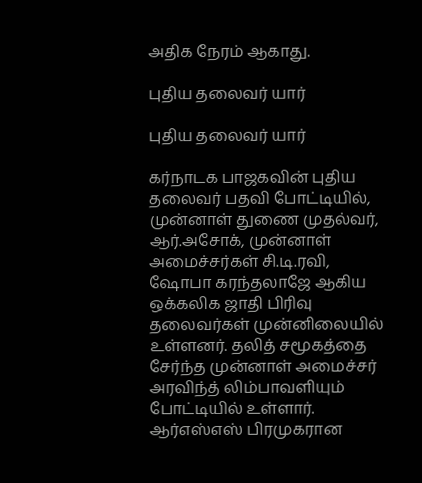அதிக நேரம் ஆகாது.

புதிய தலைவர் யார்

புதிய தலைவர் யார்

கர்நாடக பாஜகவின் புதிய தலைவர் பதவி போட்டியில், முன்னாள் துணை முதல்வர், ஆர்.அசோக், முன்னாள் அமைச்சர்கள் சி.டி.ரவி, ஷோபா கரந்தலாஜே ஆகிய ஒக்கலிக ஜாதி பிரிவு தலைவர்கள் முன்னிலையில் உள்ளனர். தலித் சமூகத்தை சேர்ந்த முன்னாள் அமைச்சர் அரவிந்த் லிம்பாவளியும் போட்டியில் உள்ளார். ஆர்எஸ்எஸ் பிரமுகரான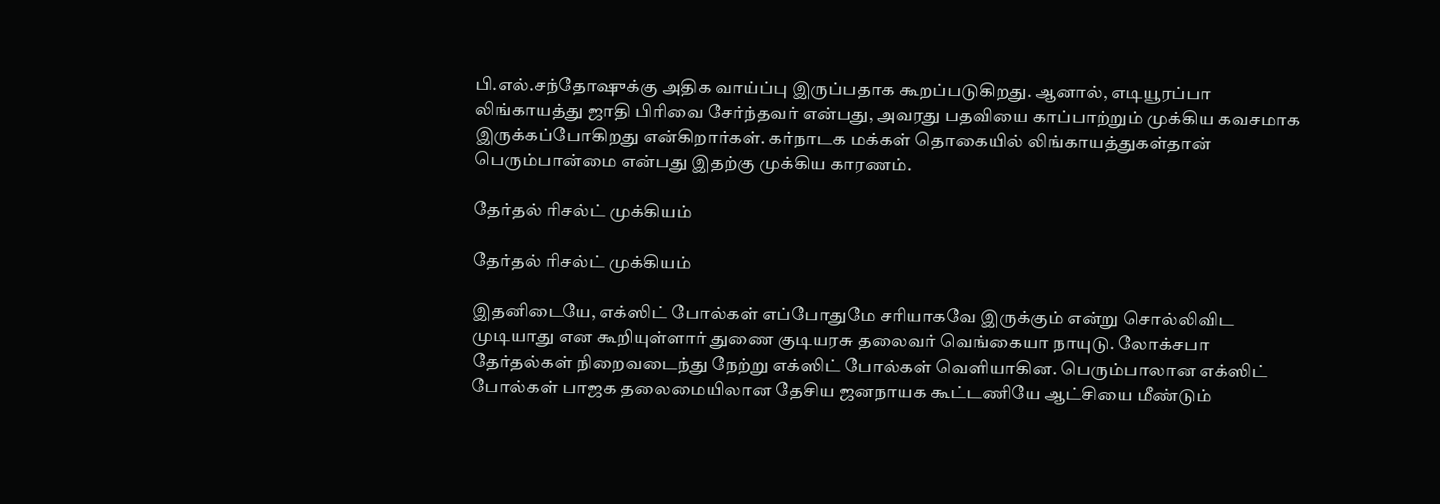பி.எல்.சந்தோஷுக்கு அதிக வாய்ப்பு இருப்பதாக கூறப்படுகிறது. ஆனால், எடியூரப்பா லிங்காயத்து ஜாதி பிரிவை சேர்ந்தவர் என்பது, அவரது பதவியை காப்பாற்றும் முக்கிய கவசமாக இருக்கப்போகிறது என்கிறார்கள். கர்நாடக மக்கள் தொகையில் லிங்காயத்துகள்தான் பெரும்பான்மை என்பது இதற்கு முக்கிய காரணம்.

தேர்தல் ரிசல்ட் முக்கியம்

தேர்தல் ரிசல்ட் முக்கியம்

இதனிடையே, எக்ஸிட் போல்கள் எப்போதுமே சரியாகவே இருக்கும் என்று சொல்லிவிட முடியாது என கூறியுள்ளார் துணை குடியரசு தலைவர் வெங்கையா நாயுடு. லோக்சபா தேர்தல்கள் நிறைவடைந்து நேற்று எக்ஸிட் போல்கள் வெளியாகின. பெரும்பாலான எக்ஸிட் போல்கள் பாஜக தலைமையிலான தேசிய ஜனநாயக கூட்டணியே ஆட்சியை மீண்டும்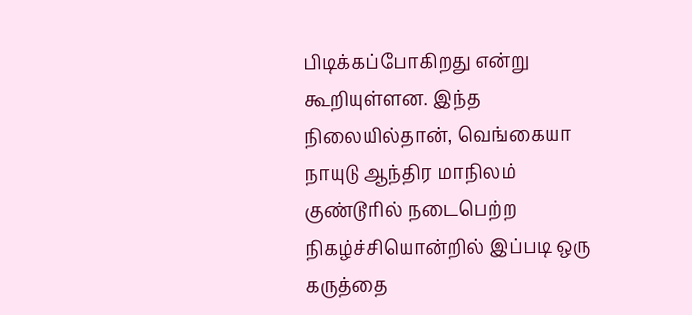பிடிக்கப்போகிறது என்று கூறியுள்ளன. இந்த நிலையில்தான், வெங்கையா நாயுடு ஆந்திர மாநிலம் குண்டூரில் நடைபெற்ற நிகழ்ச்சியொன்றில் இப்படி ஒரு கருத்தை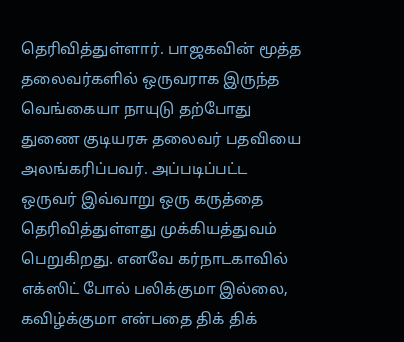தெரிவித்துள்ளார். பாஜகவின் மூத்த தலைவர்களில் ஒருவராக இருந்த வெங்கையா நாயுடு தற்போது துணை குடியரசு தலைவர் பதவியை அலங்கரிப்பவர். அப்படிப்பட்ட ஒருவர் இவ்வாறு ஒரு கருத்தை தெரிவித்துள்ளது முக்கியத்துவம் பெறுகிறது. எனவே கர்நாடகாவில் எக்ஸிட் போல் பலிக்குமா இல்லை, கவிழ்க்குமா என்பதை திக் திக்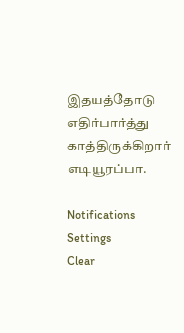இதயத்தோடு எதிர்பார்த்து காத்திருக்கிறார் எடியூரப்பா.

Notifications
Settings
Clear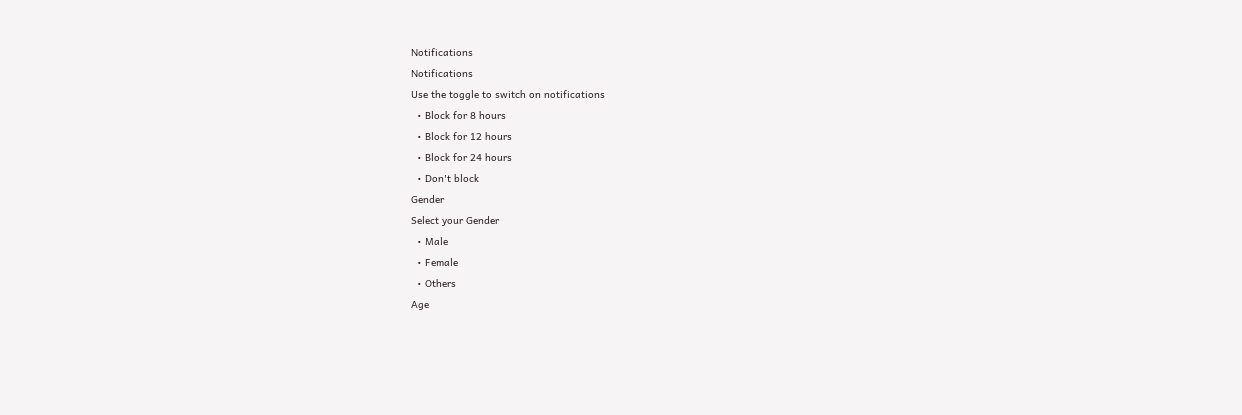Notifications
Notifications
Use the toggle to switch on notifications
  • Block for 8 hours
  • Block for 12 hours
  • Block for 24 hours
  • Don't block
Gender
Select your Gender
  • Male
  • Female
  • Others
Age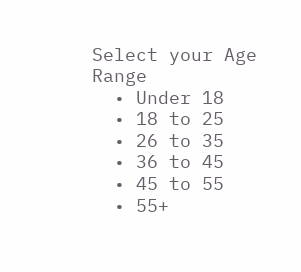Select your Age Range
  • Under 18
  • 18 to 25
  • 26 to 35
  • 36 to 45
  • 45 to 55
  • 55+